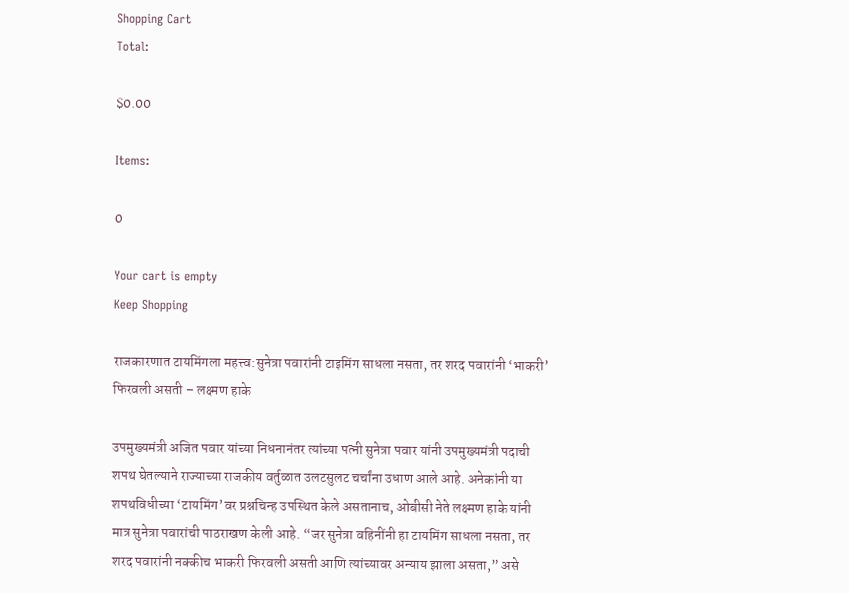Shopping Cart
Total:

$0.00

Items:

0

Your cart is empty
Keep Shopping

राजकारणात टायमिंगला महत्त्व:सुनेत्रा पवारांनी टाइमिंग साधला नसता, तर शरद पवारांनी ‘भाकरी’ फिरवली असती – लक्ष्मण हाके

उपमुख्यमंत्री अजित पवार यांच्या निधनानंतर त्यांच्या पत्नी सुनेत्रा पवार यांनी उपमुख्यमंत्री पदाची शपथ घेतल्याने राज्याच्या राजकीय वर्तुळात उलटसुलट चर्चांना उधाण आले आहे. अनेकांनी या शपथविधीच्या ‘टायमिंग’वर प्रश्नचिन्ह उपस्थित केले असतानाच, ओबीसी नेते लक्ष्मण हाके यांनी मात्र सुनेत्रा पवारांची पाठराखण केली आहे. “जर सुनेत्रा वहिनींनी हा टायमिंग साधला नसता, तर शरद पवारांनी नक्कीच भाकरी फिरवली असती आणि त्यांच्यावर अन्याय झाला असता,” असे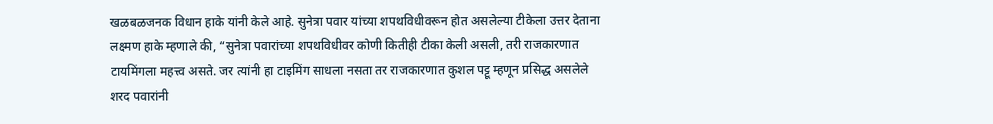खळबळजनक विधान हाके यांनी केले आहे. सुनेत्रा पवार यांच्या शपथविधीवरून होत असलेल्या टीकेला उत्तर देताना लक्ष्मण हाके म्हणाले की, “सुनेत्रा पवारांच्या शपथविधीवर कोणी कितीही टीका केली असली, तरी राजकारणात टायमिंगला महत्त्व असते. जर त्यांनी हा टाइमिंग साधला नसता तर राजकारणात कुशल पट्टू म्हणून प्रसिद्ध असलेले शरद पवारांनी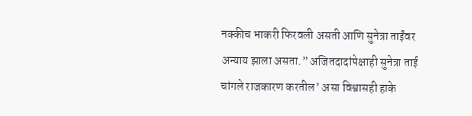नक्कीच भाकरी फिरवली असती आणि सुनेत्रा ताईंवर अन्याय झाला असता.” अजितदादांपेक्षाही सुनेत्रा ताई चांगले राजकारण करतील’ असा विश्वासही हाके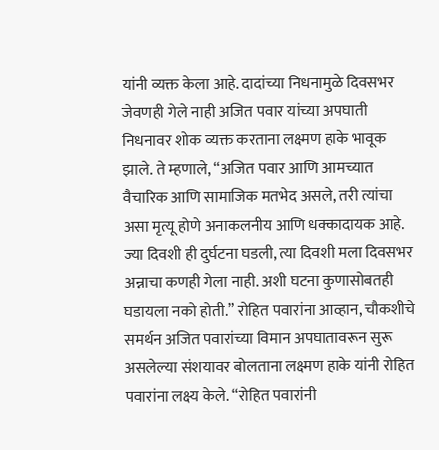यांनी व्यक्त केला आहे. दादांच्या निधनामुळे दिवसभर जेवणही गेले नाही अजित पवार यांच्या अपघाती निधनावर शोक व्यक्त करताना लक्ष्मण हाके भावूक झाले. ते म्हणाले, “अजित पवार आणि आमच्यात वैचारिक आणि सामाजिक मतभेद असले, तरी त्यांचा असा मृत्यू होणे अनाकलनीय आणि धक्कादायक आहे. ज्या दिवशी ही दुर्घटना घडली, त्या दिवशी मला दिवसभर अन्नाचा कणही गेला नाही. अशी घटना कुणासोबतही घडायला नको होती.” रोहित पवारांना आव्हान, चौकशीचे समर्थन अजित पवारांच्या विमान अपघातावरून सुरू असलेल्या संशयावर बोलताना लक्ष्मण हाके यांनी रोहित पवारांना लक्ष्य केले. “रोहित पवारांनी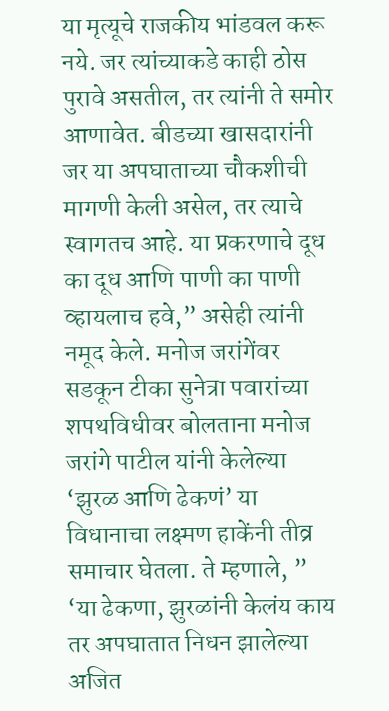या मृत्यूचे राजकीय भांडवल करू नये. जर त्यांच्याकडे काही ठोस पुरावे असतील, तर त्यांनी ते समोर आणावेत. बीडच्या खासदारांनी जर या अपघाताच्या चौकशीची मागणी केली असेल, तर त्याचे स्वागतच आहे. या प्रकरणाचे दूध का दूध आणि पाणी का पाणी व्हायलाच हवे,” असेही त्यांनी नमूद केले. मनोज जरांगेंवर सडकून टीका सुनेत्रा पवारांच्या शपथविधीवर बोलताना मनोज जरांगे पाटील यांनी केलेल्या ‘झुरळ आणि ढेकणं’ या विधानाचा लक्ष्मण हाकेंनी तीव्र समाचार घेतला. ते म्हणाले, ” ‘या ढेकणा, झुरळांनी केलंय काय तर अपघातात निधन झालेल्या अजित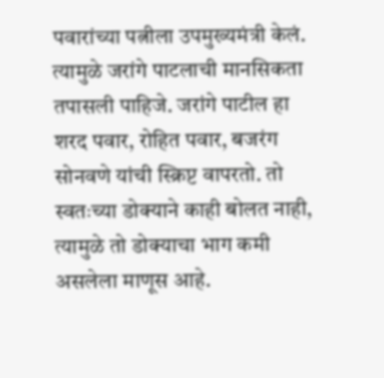पवारांच्या पत्नीला उपमुख्यमंत्री केलं. त्यामुळे जरांगे पाटलाची मानसिकता तपासली पाहिजे. जरांगे पाटील हा शरद पवार, रोहित पवार, बजरंग सोनवणे यांची स्क्रिप्ट वापरतो. तो स्वतःच्या डोक्याने काही बोलत नाही, त्यामुळे तो डोक्याचा भाग कमी असलेला माणूस आहे.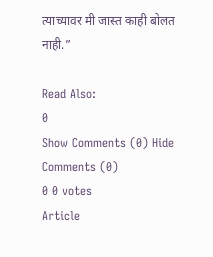त्याच्यावर मी जास्त काही बोलत नाही.”

Read Also:
0
Show Comments (0) Hide Comments (0)
0 0 votes
Article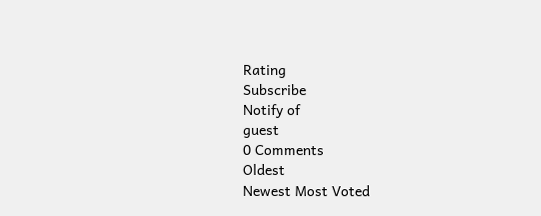Rating
Subscribe
Notify of
guest
0 Comments
Oldest
Newest Most Voted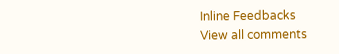Inline Feedbacks
View all comments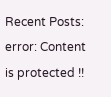Recent Posts:
error: Content is protected !!